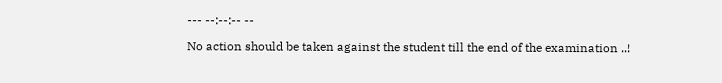--- --:--:-- --

No action should be taken against the student till the end of the examination ..!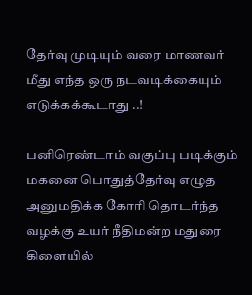தேர்வு முடியும் வரை மாணவர் மீது எந்த ஒரு நடவடிக்கையும் எடுக்கக்கூடாது ..!

பனிரெண்டாம் வகுப்பு படிக்கும் மகனை பொதுத்தேர்வு எழுத அனுமதிக்க கோரி தொடர்ந்த வழக்கு உயர் நீதிமன்ற மதுரை கிளையில்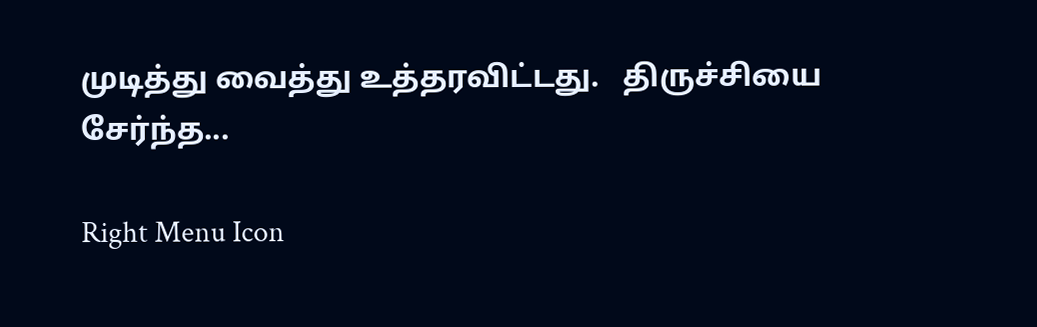முடித்து வைத்து உத்தரவிட்டது.   திருச்சியை சேர்ந்த...

Right Menu Icon